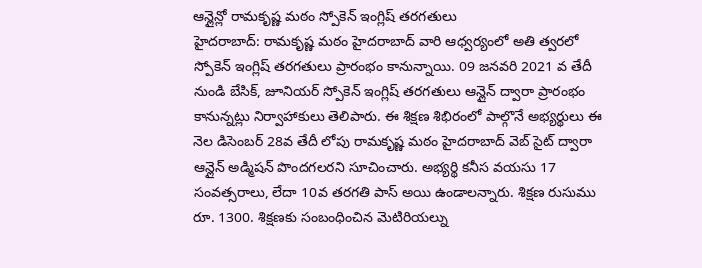ఆన్లైన్లో రామకృష్ణ మఠం స్పోకెన్ ఇంగ్లిష్ తరగతులు
హైదరాబాద్: రామకృష్ణ మఠం హైదరాబాద్ వారి ఆధ్వర్యంలో అతి త్వరలో స్పోకెన్ ఇంగ్లిష్ తరగతులు ప్రారంభం కానున్నాయి. 09 జనవరి 2021 వ తేదీ నుండి బేసిక్, జూనియర్ స్పోకెన్ ఇంగ్లిష్ తరగతులు ఆన్లైన్ ద్వారా ప్రారంభం కానున్నట్లు నిర్వాహాకులు తెలిపారు. ఈ శిక్షణ శిభిరంలో పాల్గొనే అభ్యర్థులు ఈ నెల డిసెంబర్ 28వ తేదీ లోపు రామకృష్ణ మఠం హైదరాబాద్ వెబ్ సైట్ ద్వారా ఆన్లైన్ అడ్మిషన్ పొందగలరని సూచించారు. అభ్యర్థి కనీస వయసు 17 సంవత్సరాలు, లేదా 10వ తరగతి పాస్ అయి ఉండాలన్నారు. శిక్షణ రుసుము రూ. 1300. శిక్షణకు సంబంధించిన మెటిరియల్ను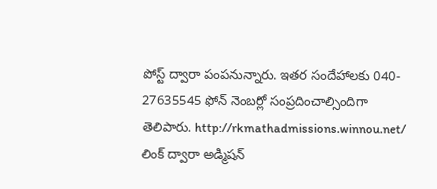పోస్ట్ ద్వారా పంపనున్నారు. ఇతర సందేహాలకు 040- 27635545 ఫోన్ నెంబర్లో సంప్రదించాల్సిందిగా తెలిపారు. http://rkmathadmissions.winnou.net/ లింక్ ద్వారా అడ్మిషన్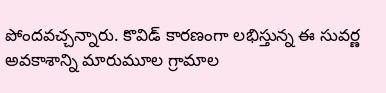పోందవచ్చన్నారు. కొవిడ్ కారణంగా లభిస్తున్న ఈ సువర్ణ అవకాశాన్ని మారుమూల గ్రామాల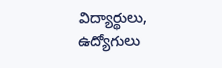విద్యార్థులు, ఉద్యోగులు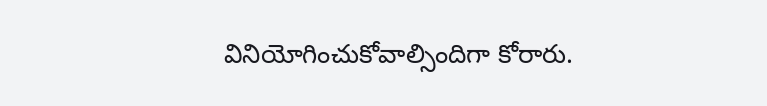వినియోగించుకోవాల్సిందిగా కోరారు.